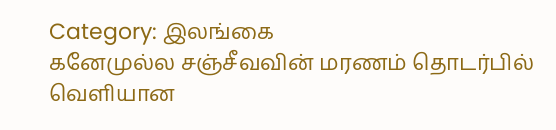Category: இலங்கை
கனேமுல்ல சஞ்சீவவின் மரணம் தொடர்பில் வெளியான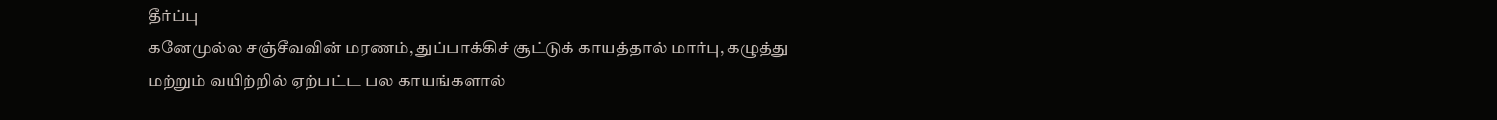தீர்ப்பு
கனேமுல்ல சஞ்சீவவின் மரணம், துப்பாக்கிச் சூட்டுக் காயத்தால் மார்பு, கழுத்து மற்றும் வயிற்றில் ஏற்பட்ட பல காயங்களால்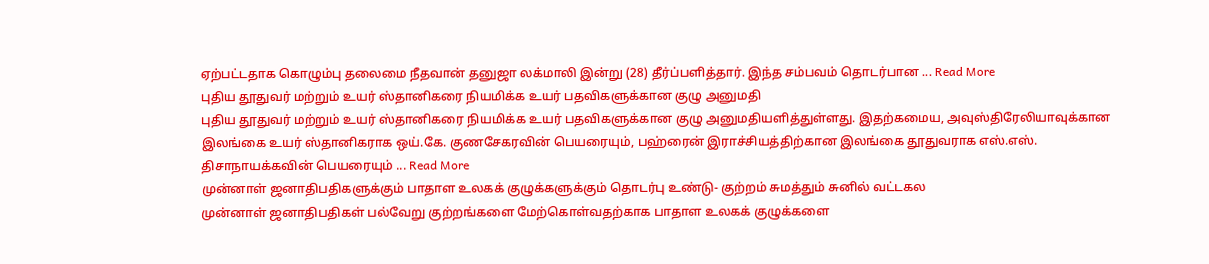ஏற்பட்டதாக கொழும்பு தலைமை நீதவான் தனுஜா லக்மாலி இன்று (28) தீர்ப்பளித்தார். இந்த சம்பவம் தொடர்பான ... Read More
புதிய தூதுவர் மற்றும் உயர் ஸ்தானிகரை நியமிக்க உயர் பதவிகளுக்கான குழு அனுமதி
புதிய தூதுவர் மற்றும் உயர் ஸ்தானிகரை நியமிக்க உயர் பதவிகளுக்கான குழு அனுமதியளித்துள்ளது. இதற்கமைய, அவுஸ்திரேலியாவுக்கான இலங்கை உயர் ஸ்தானிகராக ஒய்.கே. குணசேகரவின் பெயரையும், பஹ்ரைன் இராச்சியத்திற்கான இலங்கை தூதுவராக எஸ்.எஸ். திசாநாயக்கவின் பெயரையும் ... Read More
முன்னாள் ஜனாதிபதிகளுக்கும் பாதாள உலகக் குழுக்களுக்கும் தொடர்பு உண்டு- குற்றம் சுமத்தும் சுனில் வட்டகல
முன்னாள் ஜனாதிபதிகள் பல்வேறு குற்றங்களை மேற்கொள்வதற்காக பாதாள உலகக் குழுக்களை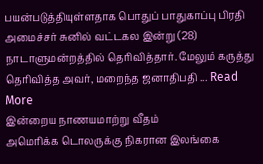பயன்படுத்தியுள்ளதாக பொதுப் பாதுகாப்பு பிரதி அமைச்சர் சுனில் வட்டகல இன்று (28) நாடாளுமன்றத்தில் தெரிவித்தார். மேலும் கருத்து தெரிவித்த அவர், மறைந்த ஜனாதிபதி ... Read More
இன்றைய நாணயமாற்று வீதம்
அமெரிக்க டொலருக்கு நிகரான இலங்கை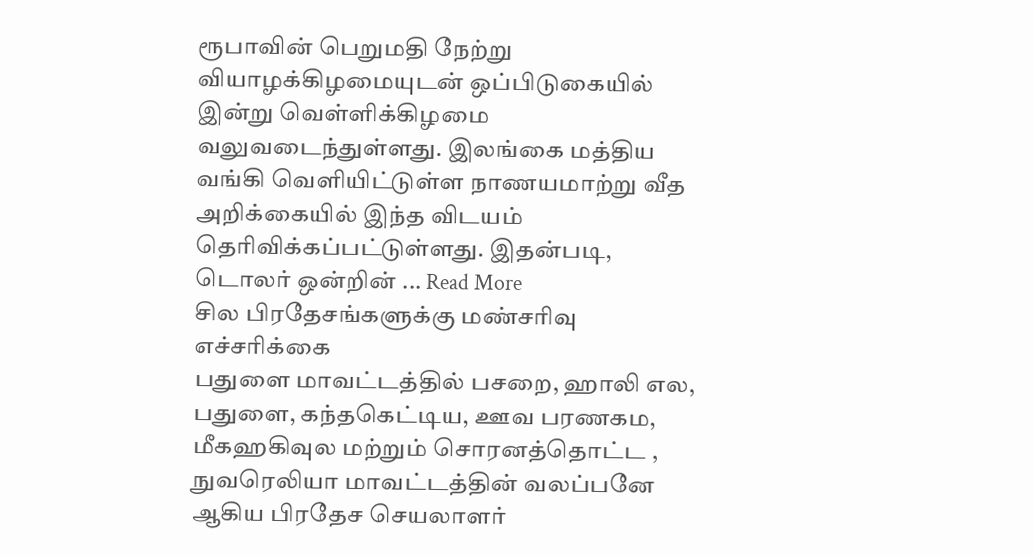ரூபாவின் பெறுமதி நேற்று வியாழக்கிழமையுடன் ஒப்பிடுகையில் இன்று வெள்ளிக்கிழமை வலுவடைந்துள்ளது. இலங்கை மத்திய வங்கி வெளியிட்டுள்ள நாணயமாற்று வீத அறிக்கையில் இந்த விடயம் தெரிவிக்கப்பட்டுள்ளது. இதன்படி, டொலர் ஒன்றின் ... Read More
சில பிரதேசங்களுக்கு மண்சரிவு எச்சரிக்கை
பதுளை மாவட்டத்தில் பசறை, ஹாலி எல, பதுளை, கந்தகெட்டிய, ஊவ பரணகம, மீகஹகிவுல மற்றும் சொரனத்தொட்ட , நுவரெலியா மாவட்டத்தின் வலப்பனே ஆகிய பிரதேச செயலாளர்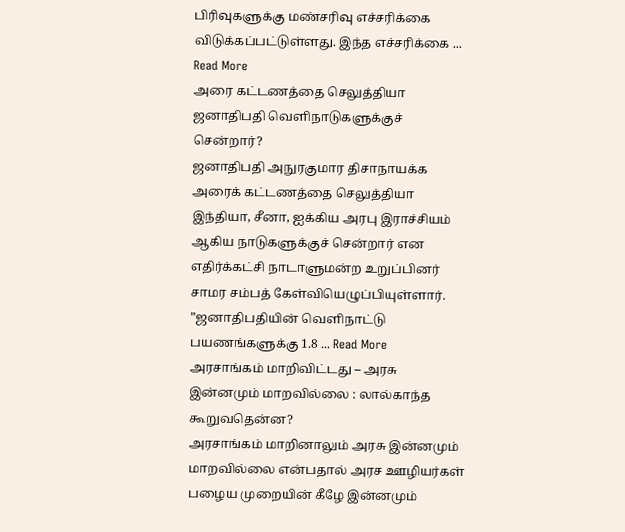பிரிவுகளுக்கு மண்சரிவு எச்சரிக்கை விடுக்கப்பட்டுள்ளது. இந்த எச்சரிக்கை ... Read More
அரை கட்டணத்தை செலுத்தியா ஜனாதிபதி வெளிநாடுகளுக்குச் சென்றார்?
ஜனாதிபதி அநுரகுமார திசாநாயக்க அரைக் கட்டணத்தை செலுத்தியா இந்தியா, சீனா, ஐக்கிய அரபு இராச்சியம் ஆகிய நாடுகளுக்குச் சென்றார் என எதிர்க்கட்சி நாடாளுமன்ற உறுப்பினர் சாமர சம்பத் கேள்வியெழுப்பியுள்ளார். ”ஜனாதிபதியின் வெளிநாட்டு பயணங்களுக்கு 1.8 ... Read More
அரசாங்கம் மாறிவிட்டது – அரசு இன்னமும் மாறவில்லை : லால்காந்த கூறுவதென்ன?
அரசாங்கம் மாறினாலும் அரசு இன்னமும் மாறவில்லை என்பதால் அரச ஊழியர்கள் பழைய முறையின் கீழே இன்னமும்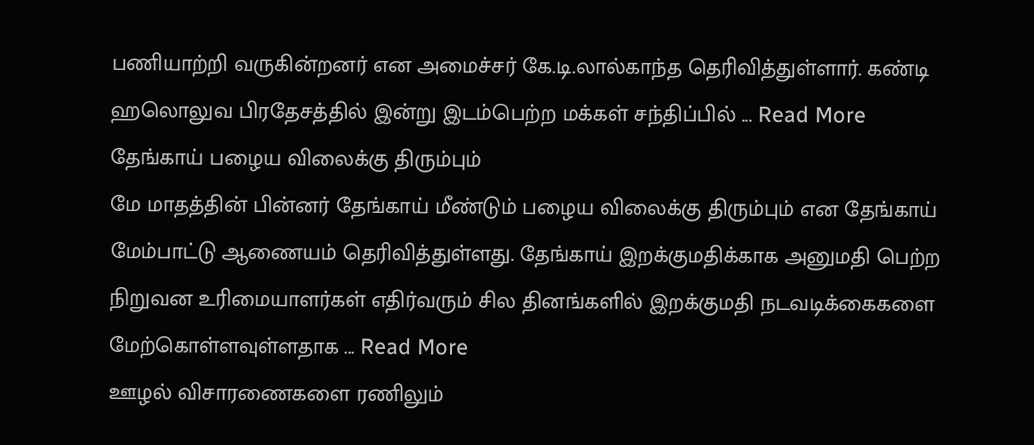பணியாற்றி வருகின்றனர் என அமைச்சர் கே.டி.லால்காந்த தெரிவித்துள்ளார். கண்டி ஹலொலுவ பிரதேசத்தில் இன்று இடம்பெற்ற மக்கள் சந்திப்பில் ... Read More
தேங்காய் பழைய விலைக்கு திரும்பும்
மே மாதத்தின் பின்னர் தேங்காய் மீண்டும் பழைய விலைக்கு திரும்பும் என தேங்காய் மேம்பாட்டு ஆணையம் தெரிவித்துள்ளது. தேங்காய் இறக்குமதிக்காக அனுமதி பெற்ற நிறுவன உரிமையாளர்கள் எதிர்வரும் சில தினங்களில் இறக்குமதி நடவடிக்கைகளை மேற்கொள்ளவுள்ளதாக ... Read More
ஊழல் விசாரணைகளை ரணிலும்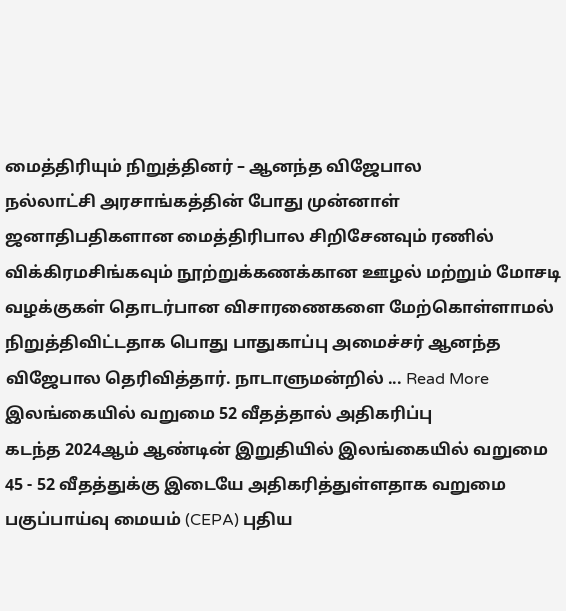மைத்திரியும் நிறுத்தினர் – ஆனந்த விஜேபால
நல்லாட்சி அரசாங்கத்தின் போது முன்னாள் ஜனாதிபதிகளான மைத்திரிபால சிறிசேனவும் ரணில் விக்கிரமசிங்கவும் நூற்றுக்கணக்கான ஊழல் மற்றும் மோசடி வழக்குகள் தொடர்பான விசாரணைகளை மேற்கொள்ளாமல் நிறுத்திவிட்டதாக பொது பாதுகாப்பு அமைச்சர் ஆனந்த விஜேபால தெரிவித்தார். நாடாளுமன்றில் ... Read More
இலங்கையில் வறுமை 52 வீதத்தால் அதிகரிப்பு
கடந்த 2024ஆம் ஆண்டின் இறுதியில் இலங்கையில் வறுமை 45 - 52 வீதத்துக்கு இடையே அதிகரித்துள்ளதாக வறுமை பகுப்பாய்வு மையம் (CEPA) புதிய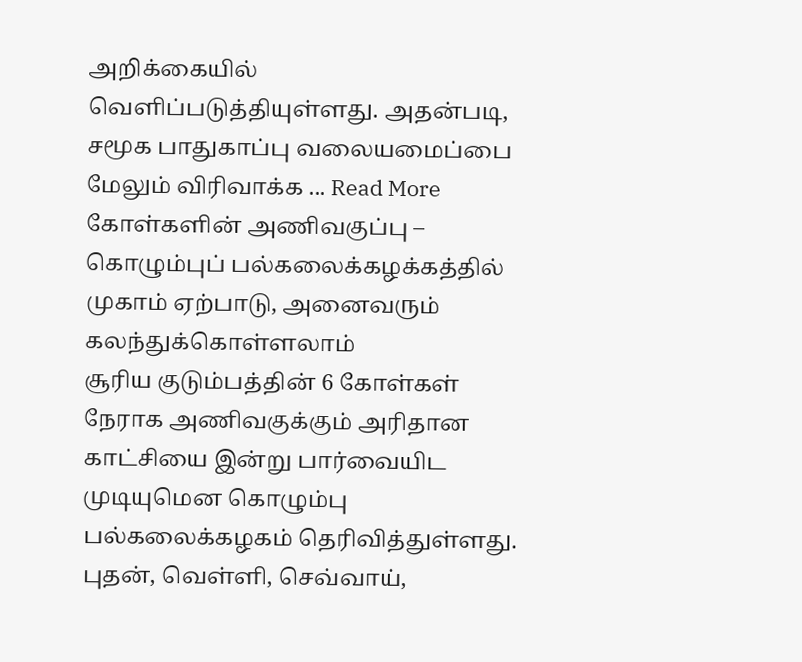அறிக்கையில் வெளிப்படுத்தியுள்ளது. அதன்படி, சமூக பாதுகாப்பு வலையமைப்பை மேலும் விரிவாக்க ... Read More
கோள்களின் அணிவகுப்பு – கொழும்புப் பல்கலைக்கழக்கத்தில் முகாம் ஏற்பாடு, அனைவரும் கலந்துக்கொள்ளலாம்
சூரிய குடும்பத்தின் 6 கோள்கள் நேராக அணிவகுக்கும் அரிதான காட்சியை இன்று பார்வையிட முடியுமென கொழும்பு பல்கலைக்கழகம் தெரிவித்துள்ளது. புதன், வெள்ளி, செவ்வாய்,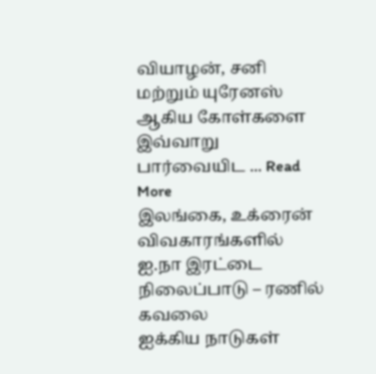வியாழன், சனி மற்றும் யுரேனஸ் ஆகிய கோள்களை இவ்வாறு பார்வையிட ... Read More
இலங்கை, உக்ரைன் விவகாரங்களில் ஐ.நா இரட்டை நிலைப்பாடு – ரணில் கவலை
ஐக்கிய நாடுகள்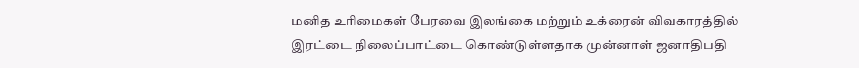மனித உரிமைகள் பேரவை இலங்கை மற்றும் உக்ரைன் விவகாரத்தில் இரட்டை நிலைப்பாட்டை கொண்டுள்ளதாக முன்னாள் ஜனாதிபதி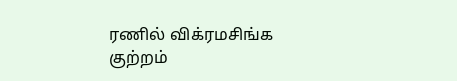ரணில் விக்ரமசிங்க குற்றம்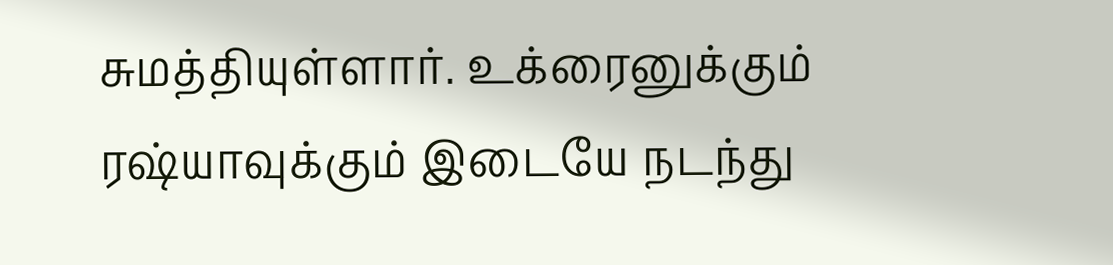சுமத்தியுள்ளார். உக்ரைனுக்கும் ரஷ்யாவுக்கும் இடையே நடந்து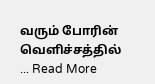வரும் போரின் வெளிச்சத்தில் ... Read More